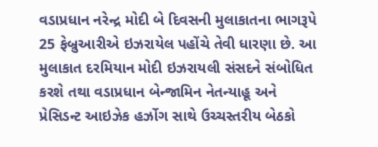વડાપ્રધાન નરેન્દ્ર મોદી બે દિવસની મુલાકાતના ભાગરૂપે 25 ફેબ્રુઆરીએ ઇઝરાયેલ પહોંચે તેવી ધારણા છે. આ મુલાકાત દરમિયાન મોદી ઇઝરાયલી સંસદને સંબોધિત કરશે તથા વડાપ્રધાન બેન્જામિન નેતન્યાહૂ અને પ્રેસિડન્ટ આઇઝેક હર્ઝોગ સાથે ઉચ્ચસ્તરીય બેઠકો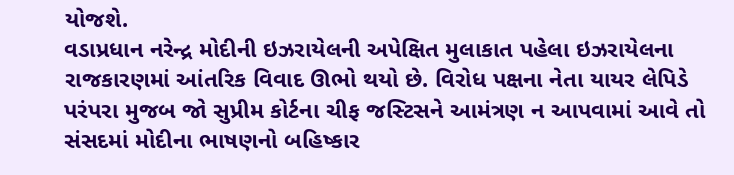યોજશે.
વડાપ્રધાન નરેન્દ્ર મોદીની ઇઝરાયેલની અપેક્ષિત મુલાકાત પહેલા ઇઝરાયેલના રાજકારણમાં આંતરિક વિવાદ ઊભો થયો છે. વિરોધ પક્ષના નેતા યાયર લેપિડે પરંપરા મુજબ જો સુપ્રીમ કોર્ટના ચીફ જસ્ટિસને આમંત્રણ ન આપવામાં આવે તો સંસદમાં મોદીના ભાષણનો બહિષ્કાર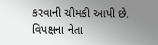કરવાની ચીમકી આપી છે.
વિપક્ષના નેતા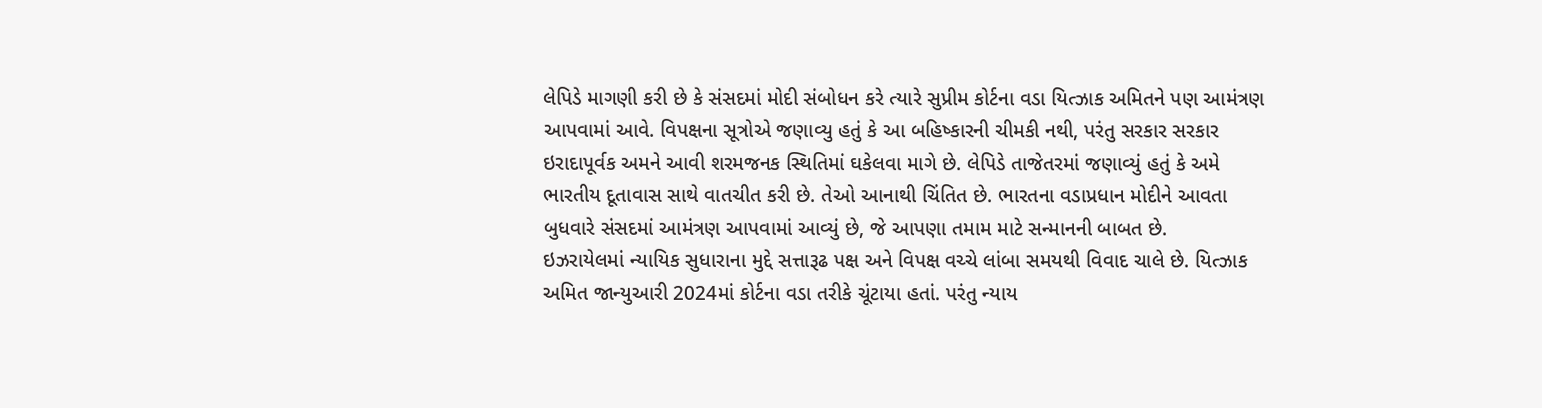લેપિડે માગણી કરી છે કે સંસદમાં મોદી સંબોધન કરે ત્યારે સુપ્રીમ કોર્ટના વડા યિત્ઝાક અમિતને પણ આમંત્રણ આપવામાં આવે. વિપક્ષના સૂત્રોએ જણાવ્યુ હતું કે આ બહિષ્કારની ચીમકી નથી, પરંતુ સરકાર સરકાર ઇરાદાપૂર્વક અમને આવી શરમજનક સ્થિતિમાં ઘકેલવા માગે છે. લેપિડે તાજેતરમાં જણાવ્યું હતું કે અમે ભારતીય દૂતાવાસ સાથે વાતચીત કરી છે. તેઓ આનાથી ચિંતિત છે. ભારતના વડાપ્રધાન મોદીને આવતા બુધવારે સંસદમાં આમંત્રણ આપવામાં આવ્યું છે, જે આપણા તમામ માટે સન્માનની બાબત છે.
ઇઝરાયેલમાં ન્યાયિક સુધારાના મુદ્દે સત્તારૂઢ પક્ષ અને વિપક્ષ વચ્ચે લાંબા સમયથી વિવાદ ચાલે છે. યિત્ઝાક અમિત જાન્યુઆરી 2024માં કોર્ટના વડા તરીકે ચૂંટાયા હતાં. પરંતુ ન્યાય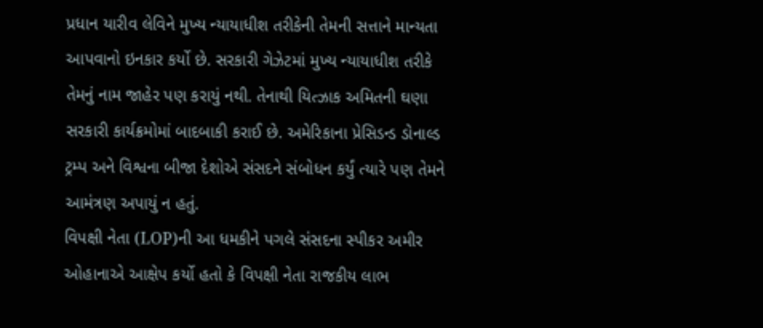પ્રધાન યારીવ લેવિને મુખ્ય ન્યાયાધીશ તરીકેની તેમની સત્તાને માન્યતા આપવાનો ઇનકાર કર્યો છે. સરકારી ગેઝેટમાં મુખ્ય ન્યાયાધીશ તરીકે તેમનું નામ જાહેર પણ કરાયું નથી. તેનાથી યિત્ઝાક અમિતની ઘણા સરકારી કાર્યક્રમોમાં બાદબાકી કરાઈ છે. અમેરિકાના પ્રેસિડન્ડ ડોનાલ્ડ ટ્રમ્પ અને વિશ્વના બીજા દેશોએ સંસદને સંબોધન કર્યું ત્યારે પણ તેમને આમંત્રણ અપાયું ન હતું.
વિપક્ષી નેતા (LOP)ની આ ધમકીને પગલે સંસદના સ્પીકર અમીર ઓહાનાએ આક્ષેપ કર્યો હતો કે વિપક્ષી નેતા રાજકીય લાભ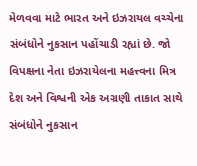મેળવવા માટે ભારત અને ઇઝરાયલ વચ્ચેના સંબંધોને નુકસાન પહોંચાડી રહ્યાં છે. જો વિપક્ષના નેતા ઇઝરાયેલના મહત્ત્વના મિત્ર દેશ અને વિશ્વની એક અગ્રણી તાકાત સાથે સંબંધોને નુકસાન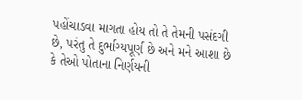પહોંચાડવા માગતા હોય તો તે તેમની પસંદગી છે, પરંતુ તે દુર્ભાગ્યપૂર્ણ છે અને મને આશા છે કે તેઓ પોતાના નિર્ણયની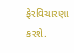ફેરવિચારણા કરશે.